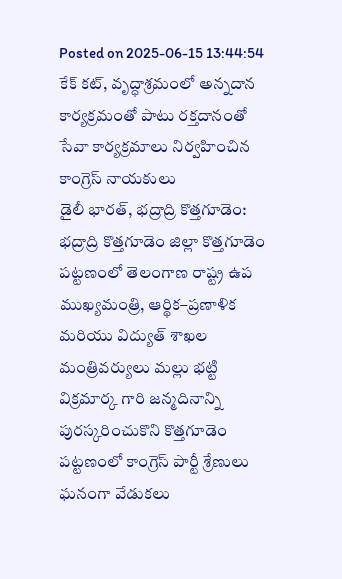Posted on 2025-06-15 13:44:54
కేక్ కట్, వృద్ధాశ్రమంలో అన్నదాన కార్యక్రమంతో పాటు రక్తదానంతో సేవా కార్యక్రమాలు నిర్వహించిన కాంగ్రెస్ నాయకులు
డైలీ భారత్, భద్రాద్రి కొత్తగూడెం: భద్రాద్రి కొత్తగూడెం జిల్లా కొత్తగూడెం పట్టణంలో తెలంగాణ రాష్ట్ర ఉప ముఖ్యమంత్రి, ఆర్థిక–ప్రణాళిక మరియు విద్యుత్ శాఖల మంత్రివర్యులు మల్లు భట్టి విక్రమార్క గారి జన్మదినాన్ని పురస్కరించుకొని కొత్తగూడెం పట్టణంలో కాంగ్రెస్ పార్టీ శ్రేణులు ఘనంగా వేడుకలు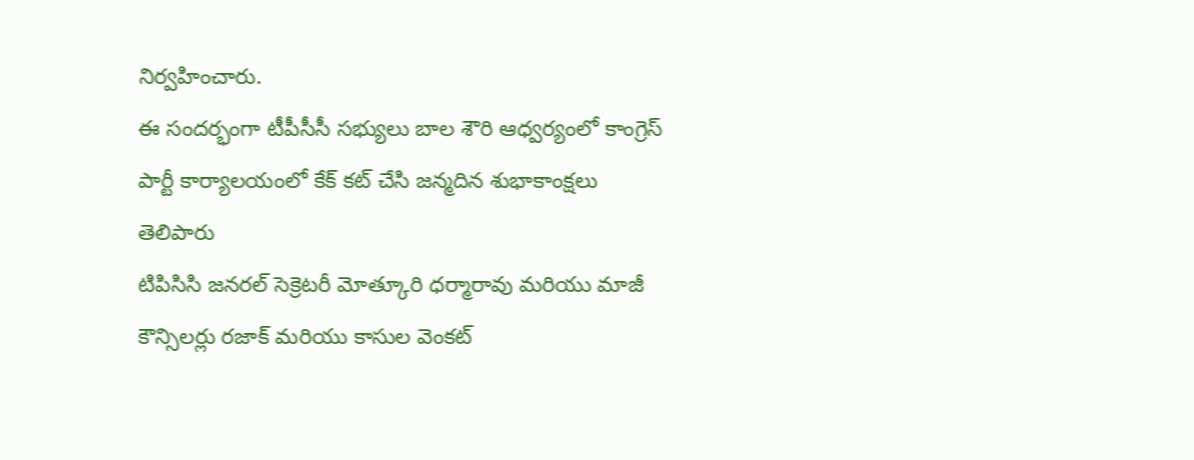నిర్వహించారు.
ఈ సందర్భంగా టీపీసీసీ సభ్యులు బాల శౌరి ఆధ్వర్యంలో కాంగ్రెస్ పార్టీ కార్యాలయంలో కేక్ కట్ చేసి జన్మదిన శుభాకాంక్షలు తెలిపారు
టిపిసిసి జనరల్ సెక్రెటరీ మోత్కూరి ధర్మారావు మరియు మాజీ కౌన్సిలర్లు రజాక్ మరియు కాసుల వెంకట్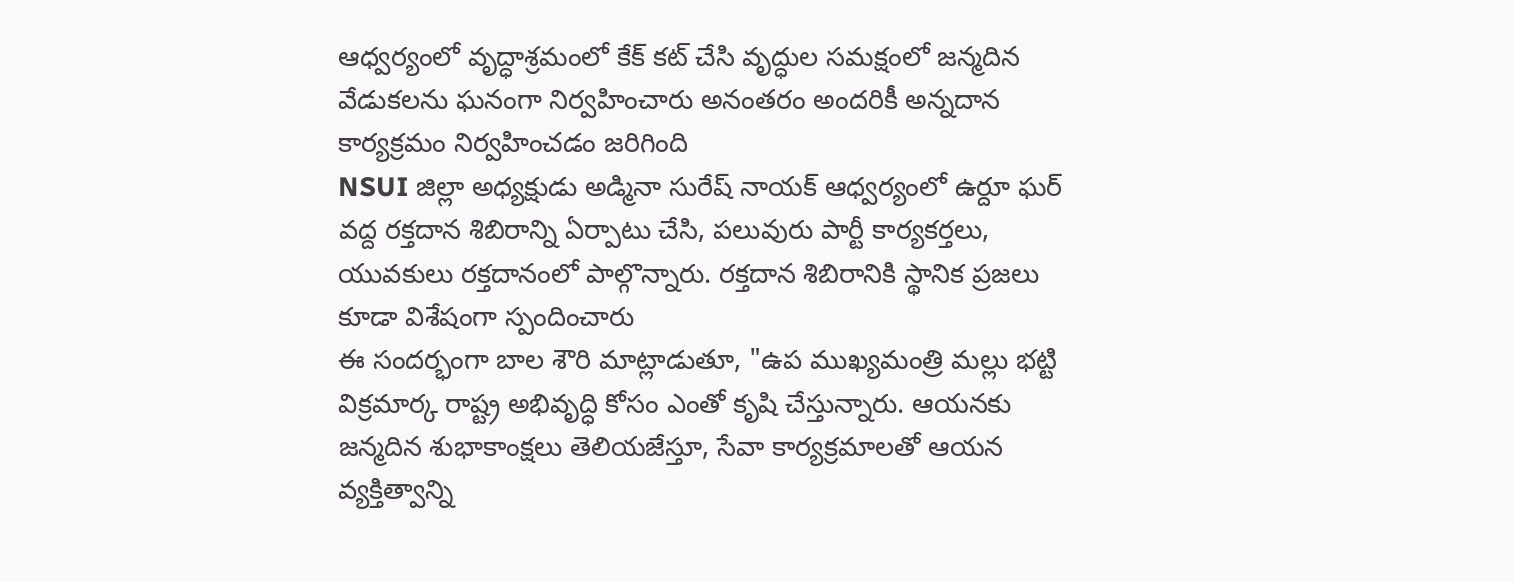ఆధ్వర్యంలో వృద్ధాశ్రమంలో కేక్ కట్ చేసి వృద్ధుల సమక్షంలో జన్మదిన వేడుకలను ఘనంగా నిర్వహించారు అనంతరం అందరికీ అన్నదాన కార్యక్రమం నిర్వహించడం జరిగింది
NSUI జిల్లా అధ్యక్షుడు అడ్మినా సురేష్ నాయక్ ఆధ్వర్యంలో ఉర్దూ ఘర్ వద్ద రక్తదాన శిబిరాన్ని ఏర్పాటు చేసి, పలువురు పార్టీ కార్యకర్తలు, యువకులు రక్తదానంలో పాల్గొన్నారు. రక్తదాన శిబిరానికి స్థానిక ప్రజలు కూడా విశేషంగా స్పందించారు
ఈ సందర్భంగా బాల శౌరి మాట్లాడుతూ, "ఉప ముఖ్యమంత్రి మల్లు భట్టి విక్రమార్క రాష్ట్ర అభివృద్ధి కోసం ఎంతో కృషి చేస్తున్నారు. ఆయనకు జన్మదిన శుభాకాంక్షలు తెలియజేస్తూ, సేవా కార్యక్రమాలతో ఆయన వ్యక్తిత్వాన్ని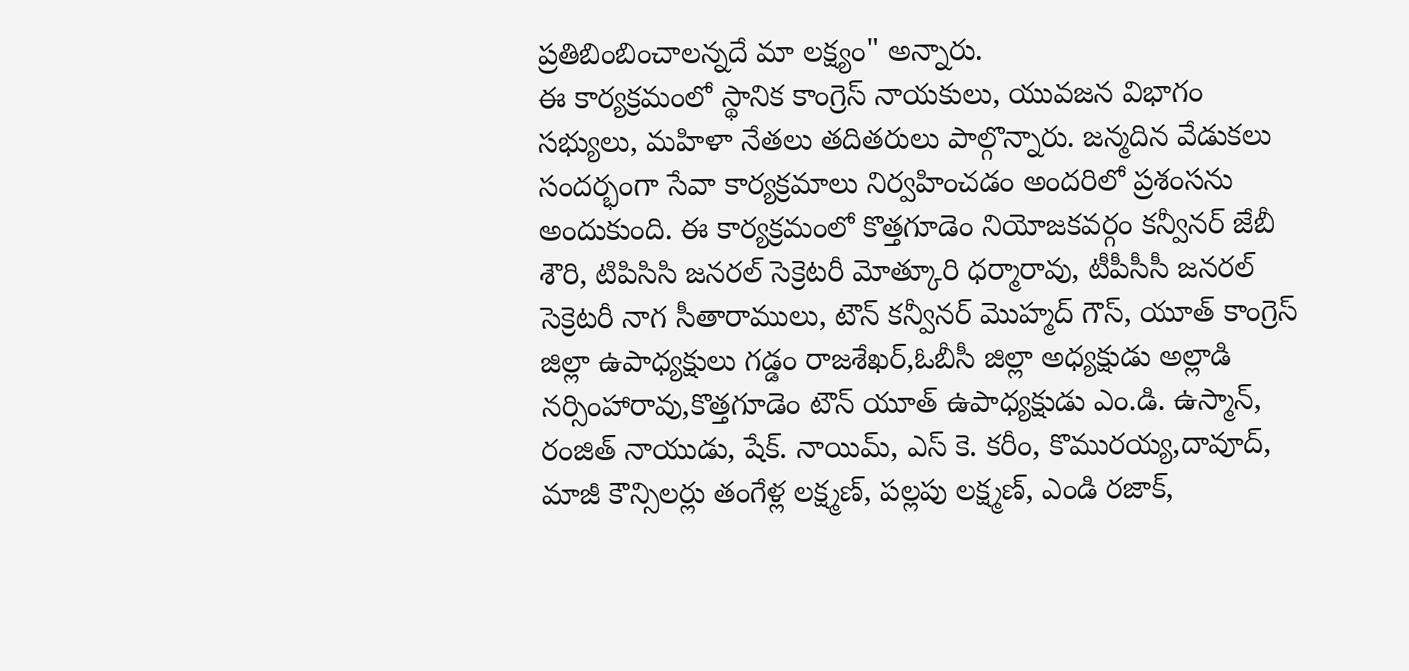ప్రతిబింబించాలన్నదే మా లక్ష్యం" అన్నారు.
ఈ కార్యక్రమంలో స్థానిక కాంగ్రెస్ నాయకులు, యువజన విభాగం సభ్యులు, మహిళా నేతలు తదితరులు పాల్గొన్నారు. జన్మదిన వేడుకలు సందర్భంగా సేవా కార్యక్రమాలు నిర్వహించడం అందరిలో ప్రశంసను అందుకుంది. ఈ కార్యక్రమంలో కొత్తగూడెం నియోజకవర్గం కన్వీనర్ జేబీ శౌరి, టిపిసిసి జనరల్ సెక్రెటరీ మోత్కూరి ధర్మారావు, టీపీసీసీ జనరల్ సెక్రెటరీ నాగ సీతారాములు, టౌన్ కన్వీనర్ మొహ్మద్ గౌస్, యూత్ కాంగ్రెస్ జిల్లా ఉపాధ్యక్షులు గడ్డం రాజశేఖర్,ఓబీసీ జిల్లా అధ్యక్షుడు అల్లాడి నర్సింహారావు,కొత్తగూడెం టౌన్ యూత్ ఉపాధ్యక్షుడు ఎం.డి. ఉస్మాన్, రంజిత్ నాయుడు, షేక్. నాయిమ్, ఎస్ కె. కరీం, కొమురయ్య,దావూద్, మాజీ కౌన్సిలర్లు తంగేళ్ల లక్ష్మణ్, పల్లపు లక్ష్మణ్, ఎండి రజాక్,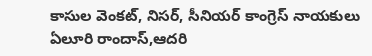కాసుల వెంకట్, నిసర్, సీనియర్ కాంగ్రెస్ నాయకులు ఏలూరి రాందాస్,ఆదరి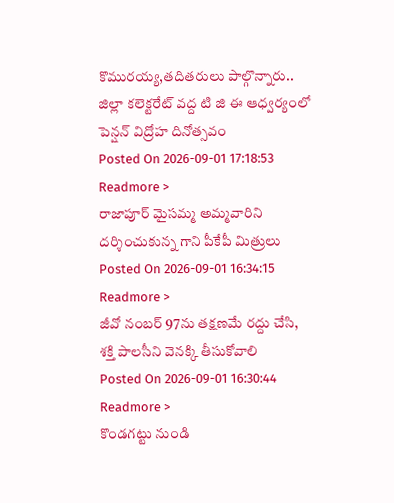కొమురయ్య,తదితరులు పాల్గొన్నారు..
జిల్లా కలెక్టరేట్ వద్ద టి జి ఈ ఆధ్వర్యంలో పెన్షన్ విద్రోహ దినోత్సవం
Posted On 2026-09-01 17:18:53
Readmore >
రాజాపూర్ మైసమ్మ అమ్మవారిని దర్శించుకున్న గాని పీకేపీ మిత్రులు
Posted On 2026-09-01 16:34:15
Readmore >
జీవో నంబర్ 97ను తక్షణమే రద్దు చేసి, శక్తి పాలసీని వెనక్కి తీసుకోవాలి
Posted On 2026-09-01 16:30:44
Readmore >
కొండగట్టు నుండి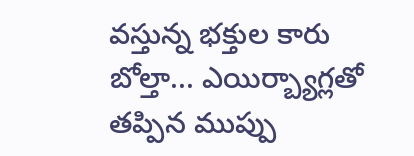వస్తున్న భక్తుల కారు బోల్తా... ఎయిర్బ్యాగ్లతో తప్పిన ముప్పు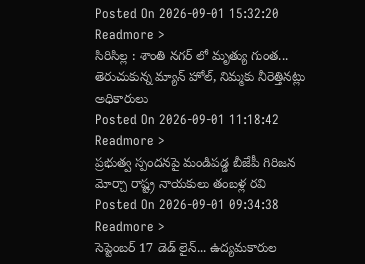Posted On 2026-09-01 15:32:20
Readmore >
సిరిసిల్ల : శాంతి నగర్ లో మృత్యు గుంత... తెరుచుకున్న మ్యాన్ హోల్, నిమ్మకు నీరెత్తినట్లు అధికారులు
Posted On 2026-09-01 11:18:42
Readmore >
ప్రభుత్వ స్పందనపై మండిపడ్డ బీజేపీ గిరిజన మోర్చా రాష్ట్ర నాయకులు తంబళ్ల రవి
Posted On 2026-09-01 09:34:38
Readmore >
సెప్టెంబర్ 17 డెడ్ లైన్... ఉద్యమకారుల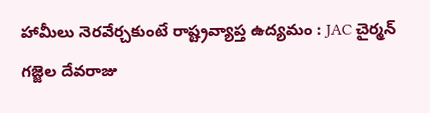హామీలు నెరవేర్చకుంటే రాష్ట్రవ్యాప్త ఉద్యమం : JAC చైర్మన్ గజ్జెల దేవరాజు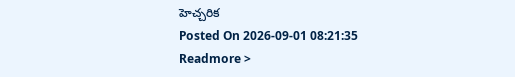హెచ్చరిక
Posted On 2026-09-01 08:21:35
Readmore >